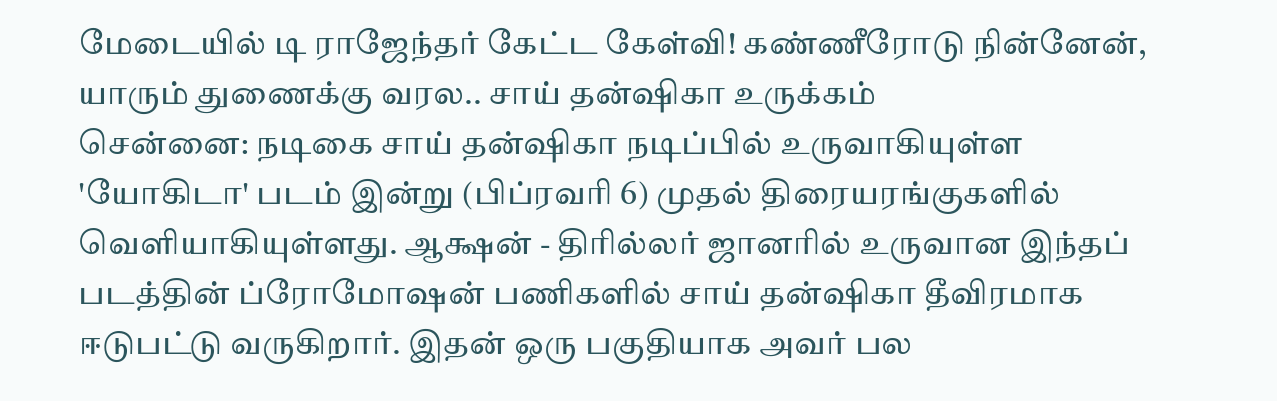மேடையில் டி ராஜேந்தர் கேட்ட கேள்வி! கண்ணீரோடு நின்னேன், யாரும் துணைக்கு வரல.. சாய் தன்ஷிகா உருக்கம்
சென்னை: நடிகை சாய் தன்ஷிகா நடிப்பில் உருவாகியுள்ள 'யோகிடா' படம் இன்று (பிப்ரவரி 6) முதல் திரையரங்குகளில் வெளியாகியுள்ளது. ஆக்ஷன் - திரில்லர் ஜானரில் உருவான இந்தப் படத்தின் ப்ரோமோஷன் பணிகளில் சாய் தன்ஷிகா தீவிரமாக ஈடுபட்டு வருகிறார். இதன் ஒரு பகுதியாக அவர் பல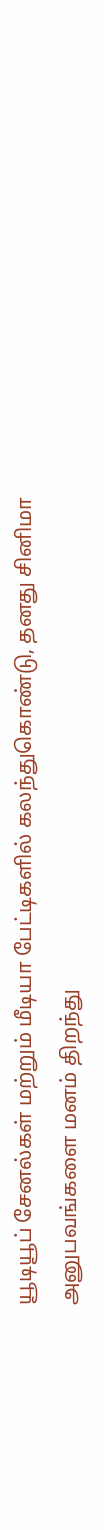யூடியூப் சேனல்கள் மற்றும் மீடியா பேட்டிகளில் கலந்துகொண்டு, தனது சினிமா அனுபவங்களை மனம் திறந்து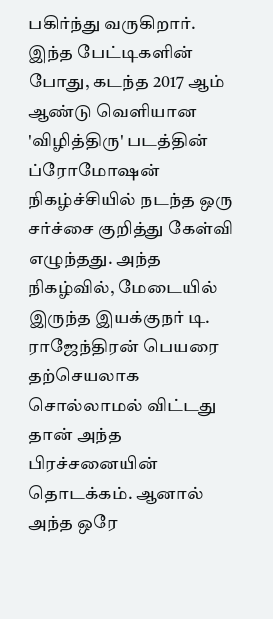பகிர்ந்து வருகிறார்.
இந்த பேட்டிகளின் போது, கடந்த 2017 ஆம் ஆண்டு வெளியான 'விழித்திரு' படத்தின் ப்ரோமோஷன் நிகழ்ச்சியில் நடந்த ஒரு சர்ச்சை குறித்து கேள்வி எழுந்தது. அந்த நிகழ்வில், மேடையில் இருந்த இயக்குநர் டி. ராஜேந்திரன் பெயரை தற்செயலாக சொல்லாமல் விட்டது தான் அந்த பிரச்சனையின் தொடக்கம். ஆனால் அந்த ஒரே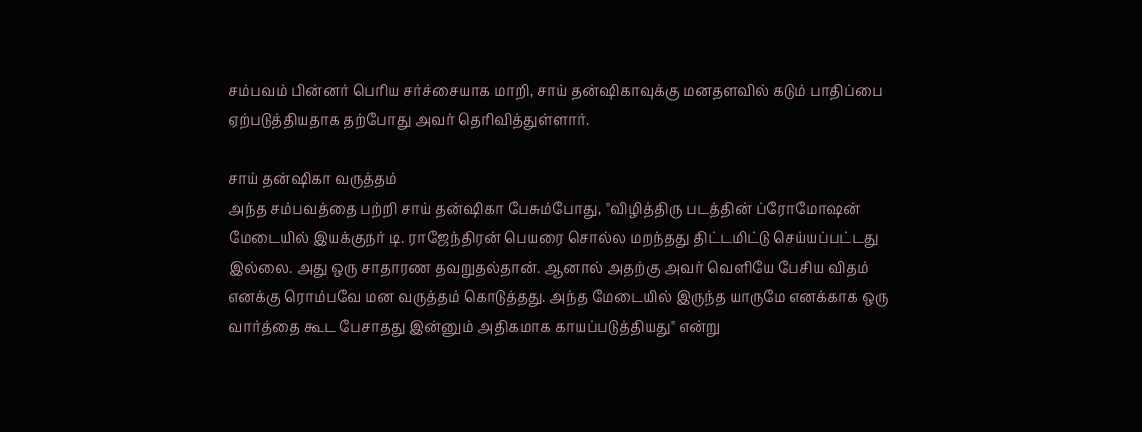சம்பவம் பின்னர் பெரிய சர்ச்சையாக மாறி, சாய் தன்ஷிகாவுக்கு மனதளவில் கடும் பாதிப்பை ஏற்படுத்தியதாக தற்போது அவர் தெரிவித்துள்ளார்.

சாய் தன்ஷிகா வருத்தம்
அந்த சம்பவத்தை பற்றி சாய் தன்ஷிகா பேசும்போது, "விழித்திரு படத்தின் ப்ரோமோஷன் மேடையில் இயக்குநர் டி. ராஜேந்திரன் பெயரை சொல்ல மறந்தது திட்டமிட்டு செய்யப்பட்டது இல்லை. அது ஒரு சாதாரண தவறுதல்தான். ஆனால் அதற்கு அவர் வெளியே பேசிய விதம் எனக்கு ரொம்பவே மன வருத்தம் கொடுத்தது. அந்த மேடையில் இருந்த யாருமே எனக்காக ஒரு வார்த்தை கூட பேசாதது இன்னும் அதிகமாக காயப்படுத்தியது" என்று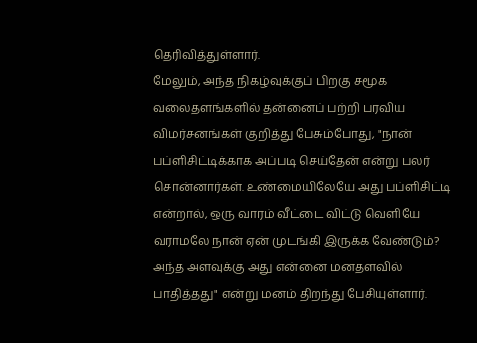தெரிவித்துள்ளார்.
மேலும், அந்த நிகழ்வுக்குப் பிறகு சமூக வலைதளங்களில் தன்னைப் பற்றி பரவிய விமர்சனங்கள் குறித்து பேசும்போது, "நான் பப்ளிசிட்டிக்காக அப்படி செய்தேன் என்று பலர் சொன்னார்கள். உண்மையிலேயே அது பப்ளிசிட்டி என்றால், ஒரு வாரம் வீட்டை விட்டு வெளியே வராமலே நான் ஏன் முடங்கி இருக்க வேண்டும்? அந்த அளவுக்கு அது என்னை மனதளவில் பாதித்தது" என்று மனம் திறந்து பேசியுள்ளார்.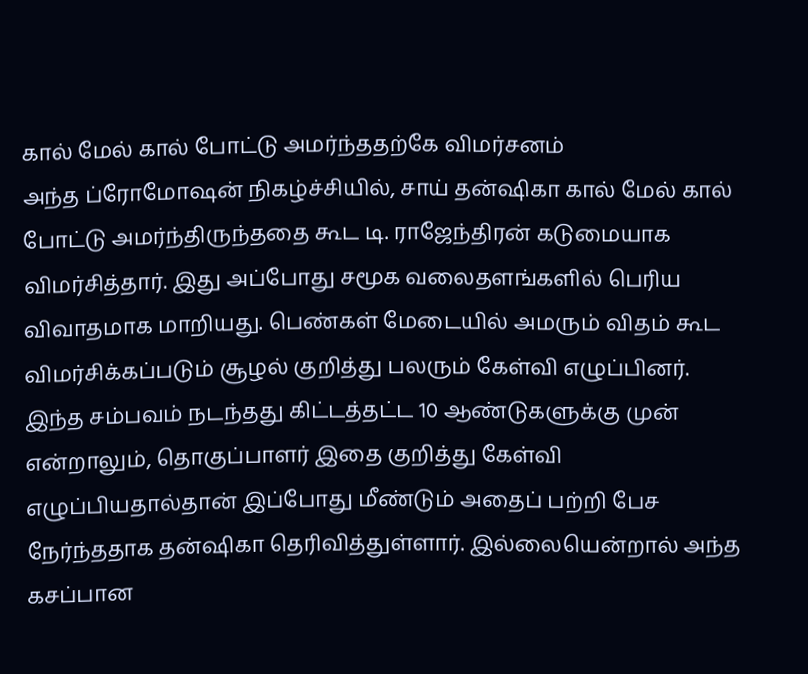கால் மேல் கால் போட்டு அமர்ந்ததற்கே விமர்சனம்
அந்த ப்ரோமோஷன் நிகழ்ச்சியில், சாய் தன்ஷிகா கால் மேல் கால் போட்டு அமர்ந்திருந்ததை கூட டி. ராஜேந்திரன் கடுமையாக விமர்சித்தார். இது அப்போது சமூக வலைதளங்களில் பெரிய விவாதமாக மாறியது. பெண்கள் மேடையில் அமரும் விதம் கூட விமர்சிக்கப்படும் சூழல் குறித்து பலரும் கேள்வி எழுப்பினர்.
இந்த சம்பவம் நடந்தது கிட்டத்தட்ட 10 ஆண்டுகளுக்கு முன் என்றாலும், தொகுப்பாளர் இதை குறித்து கேள்வி எழுப்பியதால்தான் இப்போது மீண்டும் அதைப் பற்றி பேச நேர்ந்ததாக தன்ஷிகா தெரிவித்துள்ளார். இல்லையென்றால் அந்த கசப்பான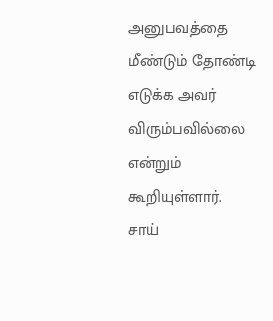அனுபவத்தை மீண்டும் தோண்டி எடுக்க அவர் விரும்பவில்லை என்றும் கூறியுள்ளார்.
சாய்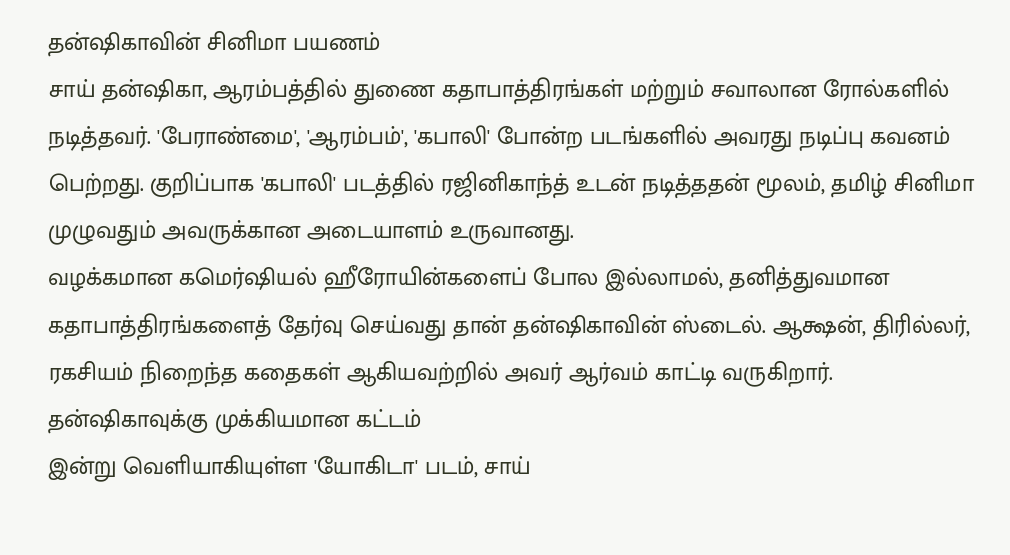தன்ஷிகாவின் சினிமா பயணம்
சாய் தன்ஷிகா, ஆரம்பத்தில் துணை கதாபாத்திரங்கள் மற்றும் சவாலான ரோல்களில் நடித்தவர். 'பேராண்மை', 'ஆரம்பம்', 'கபாலி' போன்ற படங்களில் அவரது நடிப்பு கவனம் பெற்றது. குறிப்பாக 'கபாலி' படத்தில் ரஜினிகாந்த் உடன் நடித்ததன் மூலம், தமிழ் சினிமா முழுவதும் அவருக்கான அடையாளம் உருவானது.
வழக்கமான கமெர்ஷியல் ஹீரோயின்களைப் போல இல்லாமல், தனித்துவமான கதாபாத்திரங்களைத் தேர்வு செய்வது தான் தன்ஷிகாவின் ஸ்டைல். ஆக்ஷன், திரில்லர், ரகசியம் நிறைந்த கதைகள் ஆகியவற்றில் அவர் ஆர்வம் காட்டி வருகிறார்.
தன்ஷிகாவுக்கு முக்கியமான கட்டம்
இன்று வெளியாகியுள்ள 'யோகிடா' படம், சாய்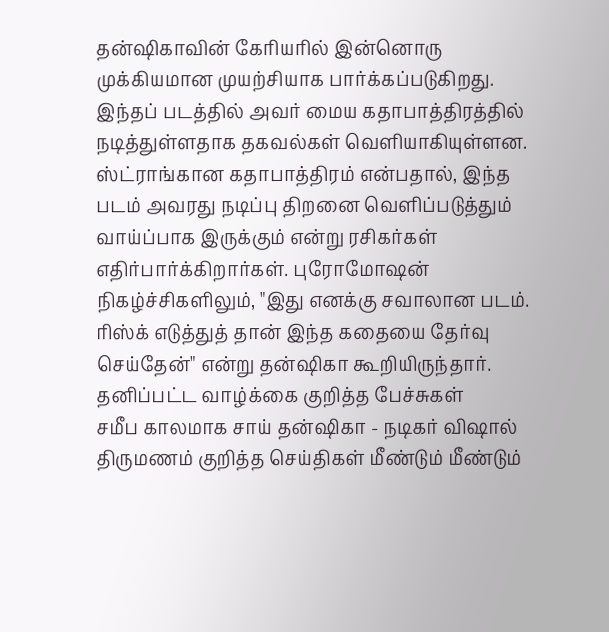தன்ஷிகாவின் கேரியரில் இன்னொரு முக்கியமான முயற்சியாக பார்க்கப்படுகிறது. இந்தப் படத்தில் அவர் மைய கதாபாத்திரத்தில் நடித்துள்ளதாக தகவல்கள் வெளியாகியுள்ளன. ஸ்ட்ராங்கான கதாபாத்திரம் என்பதால், இந்த படம் அவரது நடிப்பு திறனை வெளிப்படுத்தும் வாய்ப்பாக இருக்கும் என்று ரசிகர்கள் எதிர்பார்க்கிறார்கள். புரோமோஷன் நிகழ்ச்சிகளிலும், "இது எனக்கு சவாலான படம். ரிஸ்க் எடுத்துத் தான் இந்த கதையை தேர்வு செய்தேன்" என்று தன்ஷிகா கூறியிருந்தார்.
தனிப்பட்ட வாழ்க்கை குறித்த பேச்சுகள்
சமீப காலமாக சாய் தன்ஷிகா - நடிகர் விஷால் திருமணம் குறித்த செய்திகள் மீண்டும் மீண்டும்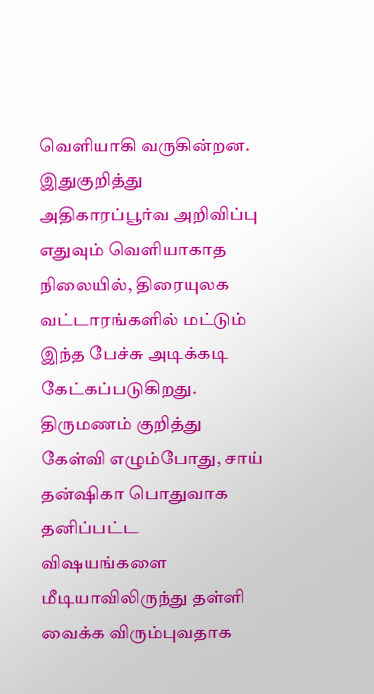வெளியாகி வருகின்றன. இதுகுறித்து அதிகாரப்பூர்வ அறிவிப்பு எதுவும் வெளியாகாத நிலையில், திரையுலக வட்டாரங்களில் மட்டும் இந்த பேச்சு அடிக்கடி கேட்கப்படுகிறது. திருமணம் குறித்து கேள்வி எழும்போது, சாய் தன்ஷிகா பொதுவாக தனிப்பட்ட விஷயங்களை மீடியாவிலிருந்து தள்ளி வைக்க விரும்புவதாக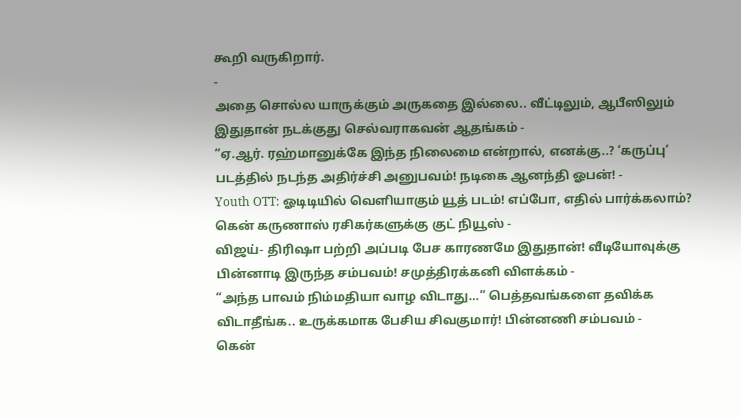கூறி வருகிறார்.
-
அதை சொல்ல யாருக்கும் அருகதை இல்லை.. வீட்டிலும், ஆபீஸிலும் இதுதான் நடக்குது செல்வராகவன் ஆதங்கம் -
“ஏ.ஆர். ரஹ்மானுக்கே இந்த நிலைமை என்றால், எனக்கு..? ‘கருப்பு’ படத்தில் நடந்த அதிர்ச்சி அனுபவம்! நடிகை ஆனந்தி ஓபன்! -
Youth OTT: ஓடிடியில் வெளியாகும் யூத் படம்! எப்போ, எதில் பார்க்கலாம்? கென் கருணாஸ் ரசிகர்களுக்கு குட் நியூஸ் -
விஜய்- திரிஷா பற்றி அப்படி பேச காரணமே இதுதான்! வீடியோவுக்கு பின்னாடி இருந்த சம்பவம்! சமுத்திரக்கனி விளக்கம் -
“அந்த பாவம் நிம்மதியா வாழ விடாது…” பெத்தவங்களை தவிக்க விடாதீங்க.. உருக்கமாக பேசிய சிவகுமார்! பின்னணி சம்பவம் -
கென்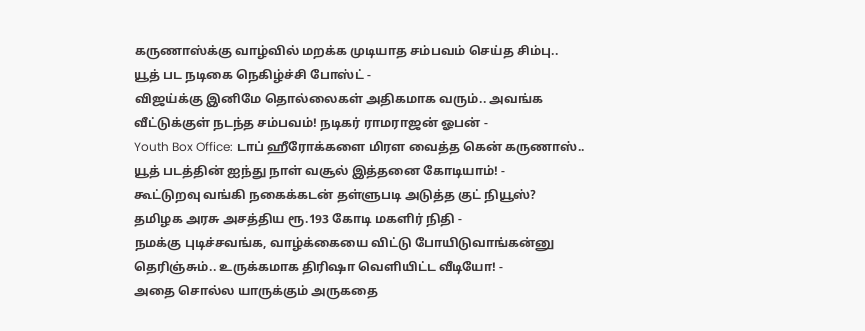கருணாஸ்க்கு வாழ்வில் மறக்க முடியாத சம்பவம் செய்த சிம்பு.. யூத் பட நடிகை நெகிழ்ச்சி போஸ்ட் -
விஜய்க்கு இனிமே தொல்லைகள் அதிகமாக வரும்.. அவங்க வீட்டுக்குள் நடந்த சம்பவம்! நடிகர் ராமராஜன் ஓபன் -
Youth Box Office: டாப் ஹீரோக்களை மிரள வைத்த கென் கருணாஸ்.. யூத் படத்தின் ஐந்து நாள் வசூல் இத்தனை கோடியாம்! -
கூட்டுறவு வங்கி நகைக்கடன் தள்ளுபடி அடுத்த குட் நியூஸ்? தமிழக அரசு அசத்திய ரூ.193 கோடி மகளிர் நிதி -
நமக்கு புடிச்சவங்க, வாழ்க்கையை விட்டு போயிடுவாங்கன்னு தெரிஞ்சும்.. உருக்கமாக திரிஷா வெளியிட்ட வீடியோ! -
அதை சொல்ல யாருக்கும் அருகதை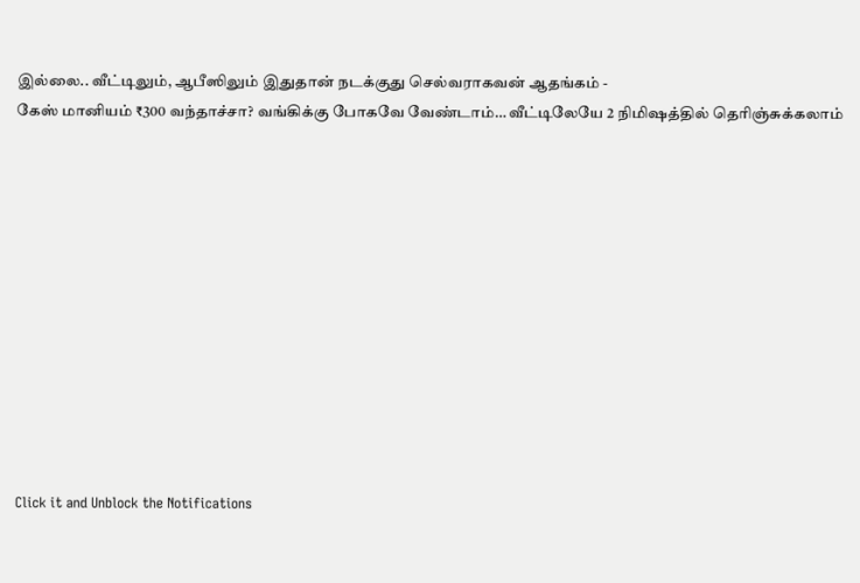இல்லை.. வீட்டிலும், ஆபீஸிலும் இதுதான் நடக்குது செல்வராகவன் ஆதங்கம் -
கேஸ் மானியம் ₹300 வந்தாச்சா? வங்கிக்கு போகவே வேண்டாம்… வீட்டிலேயே 2 நிமிஷத்தில் தெரிஞ்சுக்கலாம்












Click it and Unblock the Notifications